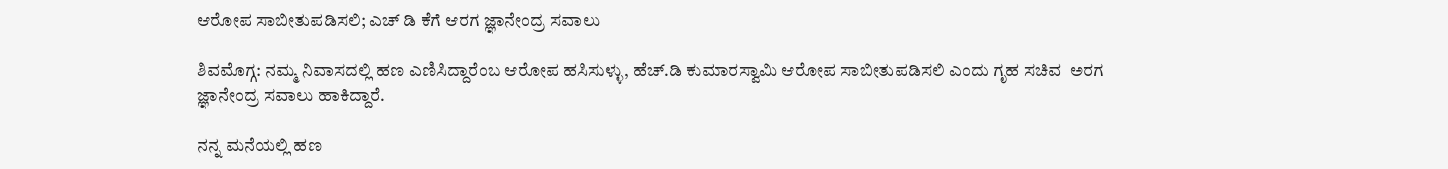ಆರೋಪ ಸಾಬೀತುಪಡಿಸಲಿ; ಎಚ್ ಡಿ ಕೆಗೆ ಆರಗ‌ ಜ್ಞಾನೇಂದ್ರ ಸವಾಲು

ಶಿವಮೊಗ್ಗ: ನಮ್ಮ ನಿವಾಸದಲ್ಲಿ ಹಣ ಎಣಿಸಿದ್ದಾರೆಂಬ ಆರೋಪ ಹಸಿಸುಳ್ಳು, ಹೆಚ್.ಡಿ ಕುಮಾರಸ್ವಾಮಿ ಆರೋಪ ಸಾಬೀತುಪಡಿಸಲಿ ಎಂದು ಗೃಹ ಸಚಿವ  ಅರಗ ಜ್ಞಾನೇಂದ್ರ ಸವಾಲು ಹಾಕಿದ್ದಾರೆ.

ನನ್ನ ಮನೆಯಲ್ಲಿ ಹಣ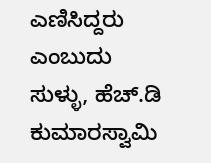ಎಣಿಸಿದ್ದರು ಎಂಬುದು ಸುಳ್ಳು, ಹೆಚ್.ಡಿ ಕುಮಾರಸ್ವಾಮಿ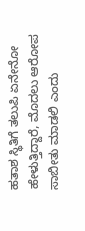ಹತಾಶ ಸ್ಥಿತಿಗೆ ತಲುಪಿ ಏನೇನೋ ಹೇಳುತ್ತಿದ್ದಾರೆ, ಮೊದಲು ಆರೋಪ ಸಾಬೀತು ಮಾಡಲಿ ಎಂದು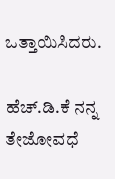ಒತ್ತಾಯಿಸಿದರು.

ಹೆಚ್.ಡಿ.ಕೆ ನನ್ನ ತೇಜೋವಧೆ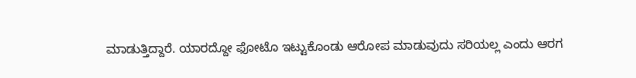ಮಾಡುತ್ತಿದ್ದಾರೆ. ಯಾರದ್ದೋ ಫೋಟೊ ಇಟ್ಟುಕೊಂಡು ಆರೋಪ ಮಾಡುವುದು ಸರಿಯಲ್ಲ ಎಂದು ಆರಗ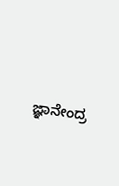ಜ್ಞಾನೇಂದ್ರ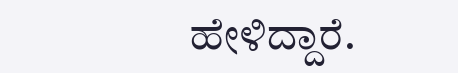ಹೇಳಿದ್ದಾರೆ.